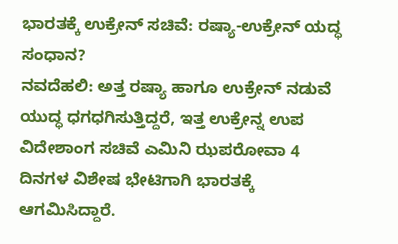ಭಾರತಕ್ಕೆ ಉಕ್ರೇನ್ ಸಚಿವೆ: ರಷ್ಯಾ-ಉಕ್ರೇನ್ ಯದ್ಧ ಸಂಧಾನ?
ನವದೆಹಲಿ: ಅತ್ತ ರಷ್ಯಾ ಹಾಗೂ ಉಕ್ರೇನ್ ನಡುವೆ ಯುದ್ಧ ಧಗಧಗಿಸುತ್ತಿದ್ದರೆ, ಇತ್ತ ಉಕ್ರೇನ್ನ ಉಪ ವಿದೇಶಾಂಗ ಸಚಿವೆ ಎಮಿನಿ ಝಪರೋವಾ 4 ದಿನಗಳ ವಿಶೇಷ ಭೇಟಿಗಾಗಿ ಭಾರತಕ್ಕೆ ಆಗಮಿಸಿದ್ದಾರೆ.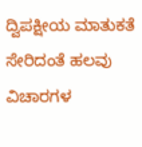ದ್ವಿಪಕ್ಷೀಯ ಮಾತುಕತೆ ಸೇರಿದಂತೆ ಹಲವು ವಿಚಾರಗಳ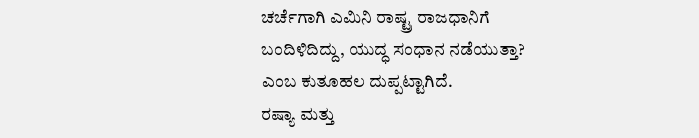ಚರ್ಚೆಗಾಗಿ ಎಮಿನಿ ರಾಷ್ಟ್ರ ರಾಜಧಾನಿಗೆ ಬಂದಿಳಿದಿದ್ದು, ಯುದ್ಧ ಸಂಧಾನ ನಡೆಯುತ್ತಾ? ಎಂಬ ಕುತೂಹಲ ದುಪ್ಪಟ್ಟಾಗಿದೆ.
ರಷ್ಯಾ ಮತ್ತು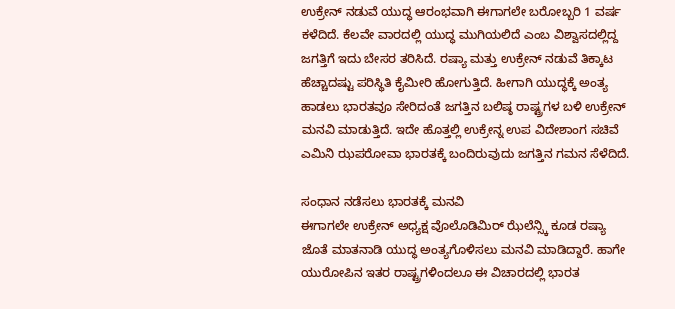ಉಕ್ರೇನ್ ನಡುವೆ ಯುದ್ಧ ಆರಂಭವಾಗಿ ಈಗಾಗಲೇ ಬರೋಬ್ಬರಿ 1 ವರ್ಷ ಕಳೆದಿದೆ. ಕೆಲವೇ ವಾರದಲ್ಲಿ ಯುದ್ಧ ಮುಗಿಯಲಿದೆ ಎಂಬ ವಿಶ್ವಾಸದಲ್ಲಿದ್ದ ಜಗತ್ತಿಗೆ ಇದು ಬೇಸರ ತರಿಸಿದೆ. ರಷ್ಯಾ ಮತ್ತು ಉಕ್ರೇನ್ ನಡುವೆ ತಿಕ್ಕಾಟ ಹೆಚ್ಚಾದಷ್ಟು ಪರಿಸ್ಥಿತಿ ಕೈಮೀರಿ ಹೋಗುತ್ತಿದೆ. ಹೀಗಾಗಿ ಯುದ್ಧಕ್ಕೆ ಅಂತ್ಯ ಹಾಡಲು ಭಾರತವೂ ಸೇರಿದಂತೆ ಜಗತ್ತಿನ ಬಲಿಷ್ಠ ರಾಷ್ಟ್ರಗಳ ಬಳಿ ಉಕ್ರೇನ್ ಮನವಿ ಮಾಡುತ್ತಿದೆ. ಇದೇ ಹೊತ್ತಲ್ಲಿ ಉಕ್ರೇನ್ನ ಉಪ ವಿದೇಶಾಂಗ ಸಚಿವೆ ಎಮಿನಿ ಝಪರೋವಾ ಭಾರತಕ್ಕೆ ಬಂದಿರುವುದು ಜಗತ್ತಿನ ಗಮನ ಸೆಳೆದಿದೆ.

ಸಂಧಾನ ನಡೆಸಲು ಭಾರತಕ್ಕೆ ಮನವಿ
ಈಗಾಗಲೇ ಉಕ್ರೇನ್ ಅಧ್ಯಕ್ಷ ವೊಲೊಡಿಮಿರ್ ಝೆಲೆನ್ಸ್ಕಿ ಕೂಡ ರಷ್ಯಾ ಜೊತೆ ಮಾತನಾಡಿ ಯುದ್ಧ ಅಂತ್ಯಗೊಳಿಸಲು ಮನವಿ ಮಾಡಿದ್ದಾರೆ. ಹಾಗೇ ಯುರೋಪಿನ ಇತರ ರಾಷ್ಟ್ರಗಳಿಂದಲೂ ಈ ವಿಚಾರದಲ್ಲಿ ಭಾರತ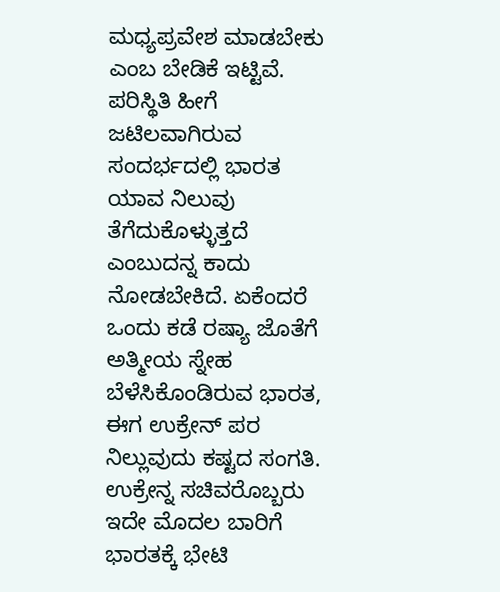ಮಧ್ಯಪ್ರವೇಶ ಮಾಡಬೇಕು ಎಂಬ ಬೇಡಿಕೆ ಇಟ್ಟಿವೆ. ಪರಿಸ್ಥಿತಿ ಹೀಗೆ ಜಟಿಲವಾಗಿರುವ ಸಂದರ್ಭದಲ್ಲಿ ಭಾರತ ಯಾವ ನಿಲುವು ತೆಗೆದುಕೊಳ್ಳುತ್ತದೆ ಎಂಬುದನ್ನ ಕಾದು ನೋಡಬೇಕಿದೆ. ಏಕೆಂದರೆ ಒಂದು ಕಡೆ ರಷ್ಯಾ ಜೊತೆಗೆ ಅತ್ಮೀಯ ಸ್ನೇಹ ಬೆಳೆಸಿಕೊಂಡಿರುವ ಭಾರತ, ಈಗ ಉಕ್ರೇನ್ ಪರ ನಿಲ್ಲುವುದು ಕಷ್ಟದ ಸಂಗತಿ.
ಉಕ್ರೇನ್ನ ಸಚಿವರೊಬ್ಬರು ಇದೇ ಮೊದಲ ಬಾರಿಗೆ ಭಾರತಕ್ಕೆ ಭೇಟಿ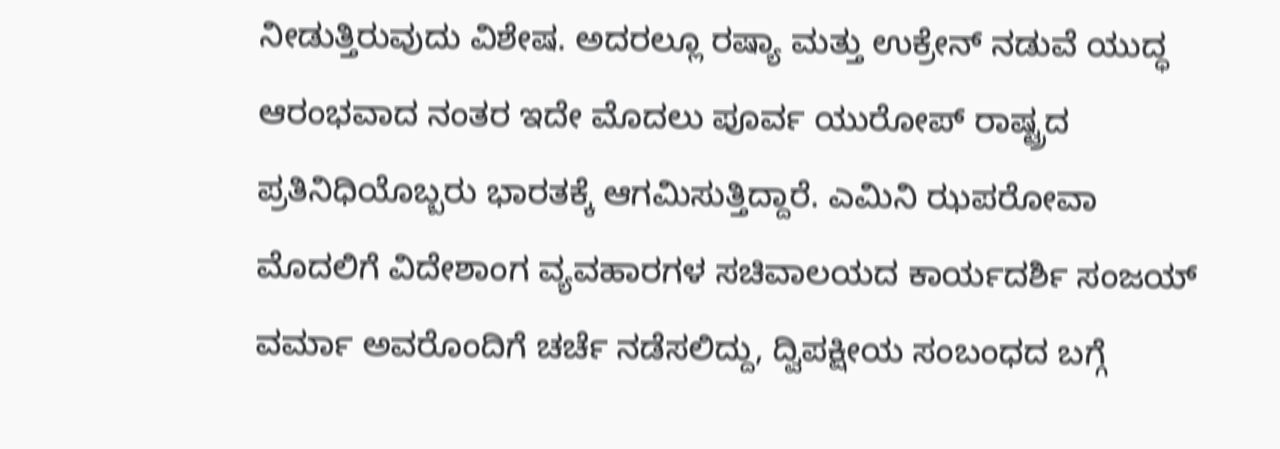ನೀಡುತ್ತಿರುವುದು ವಿಶೇಷ. ಅದರಲ್ಲೂ ರಷ್ಯಾ ಮತ್ತು ಉಕ್ರೇನ್ ನಡುವೆ ಯುದ್ಧ ಆರಂಭವಾದ ನಂತರ ಇದೇ ಮೊದಲು ಪೂರ್ವ ಯುರೋಪ್ ರಾಷ್ಟ್ರದ ಪ್ರತಿನಿಧಿಯೊಬ್ಬರು ಭಾರತಕ್ಕೆ ಆಗಮಿಸುತ್ತಿದ್ದಾರೆ. ಎಮಿನಿ ಝಪರೋವಾ ಮೊದಲಿಗೆ ವಿದೇಶಾಂಗ ವ್ಯವಹಾರಗಳ ಸಚಿವಾಲಯದ ಕಾರ್ಯದರ್ಶಿ ಸಂಜಯ್ ವರ್ಮಾ ಅವರೊಂದಿಗೆ ಚರ್ಚೆ ನಡೆಸಲಿದ್ದು, ದ್ವಿಪಕ್ಷೀಯ ಸಂಬಂಧದ ಬಗ್ಗೆ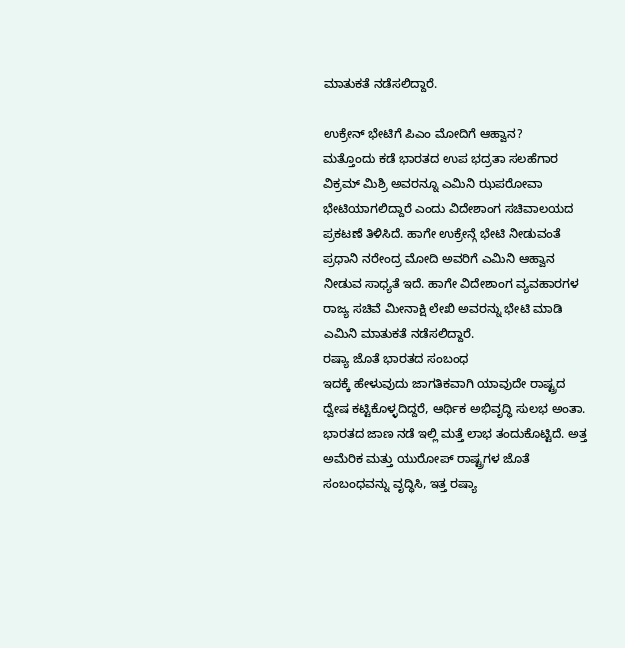ಮಾತುಕತೆ ನಡೆಸಲಿದ್ದಾರೆ.

ಉಕ್ರೇನ್ ಭೇಟಿಗೆ ಪಿಎಂ ಮೋದಿಗೆ ಆಹ್ವಾನ?
ಮತ್ತೊಂದು ಕಡೆ ಭಾರತದ ಉಪ ಭದ್ರತಾ ಸಲಹೆಗಾರ ವಿಕ್ರಮ್ ಮಿಶ್ರಿ ಅವರನ್ನೂ ಎಮಿನಿ ಝಪರೋವಾ ಭೇಟಿಯಾಗಲಿದ್ದಾರೆ ಎಂದು ವಿದೇಶಾಂಗ ಸಚಿವಾಲಯದ ಪ್ರಕಟಣೆ ತಿಳಿಸಿದೆ. ಹಾಗೇ ಉಕ್ರೇನ್ಗೆ ಭೇಟಿ ನೀಡುವಂತೆ ಪ್ರಧಾನಿ ನರೇಂದ್ರ ಮೋದಿ ಅವರಿಗೆ ಎಮಿನಿ ಆಹ್ವಾನ ನೀಡುವ ಸಾಧ್ಯತೆ ಇದೆ. ಹಾಗೇ ವಿದೇಶಾಂಗ ವ್ಯವಹಾರಗಳ ರಾಜ್ಯ ಸಚಿವೆ ಮೀನಾಕ್ಷಿ ಲೇಖಿ ಅವರನ್ನು ಭೇಟಿ ಮಾಡಿ ಎಮಿನಿ ಮಾತುಕತೆ ನಡೆಸಲಿದ್ದಾರೆ.
ರಷ್ಯಾ ಜೊತೆ ಭಾರತದ ಸಂಬಂಧ
ಇದಕ್ಕೆ ಹೇಳುವುದು ಜಾಗತಿಕವಾಗಿ ಯಾವುದೇ ರಾಷ್ಟ್ರದ ದ್ವೇಷ ಕಟ್ಟಿಕೊಳ್ಳದಿದ್ದರೆ, ಆರ್ಥಿಕ ಅಭಿವೃದ್ಧಿ ಸುಲಭ ಅಂತಾ. ಭಾರತದ ಜಾಣ ನಡೆ ಇಲ್ಲಿ ಮತ್ತೆ ಲಾಭ ತಂದುಕೊಟ್ಟಿದೆ. ಅತ್ತ ಅಮೆರಿಕ ಮತ್ತು ಯುರೋಪ್ ರಾಷ್ಟ್ರಗಳ ಜೊತೆ ಸಂಬಂಧವನ್ನು ವೃದ್ಧಿಸಿ, ಇತ್ತ ರಷ್ಯಾ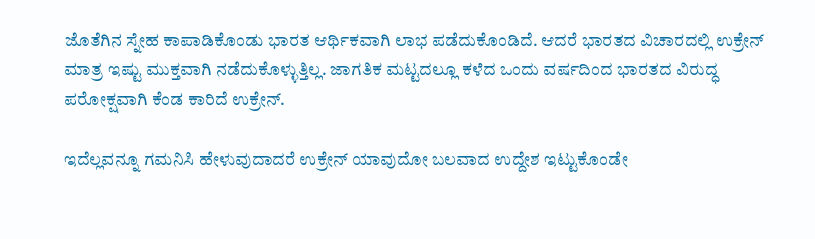ಜೊತೆಗಿನ ಸ್ನೇಹ ಕಾಪಾಡಿಕೊಂಡು ಭಾರತ ಆರ್ಥಿಕವಾಗಿ ಲಾಭ ಪಡೆದುಕೊಂಡಿದೆ. ಆದರೆ ಭಾರತದ ವಿಚಾರದಲ್ಲಿ ಉಕ್ರೇನ್ ಮಾತ್ರ ಇಷ್ಟು ಮುಕ್ತವಾಗಿ ನಡೆದುಕೊಳ್ಳುತ್ತಿಲ್ಲ. ಜಾಗತಿಕ ಮಟ್ಟದಲ್ಲೂ ಕಳೆದ ಒಂದು ವರ್ಷದಿಂದ ಭಾರತದ ವಿರುದ್ಧ ಪರೋಕ್ಷವಾಗಿ ಕೆಂಡ ಕಾರಿದೆ ಉಕ್ರೇನ್.

ಇದೆಲ್ಲವನ್ನೂ ಗಮನಿಸಿ ಹೇಳುವುದಾದರೆ ಉಕ್ರೇನ್ ಯಾವುದೋ ಬಲವಾದ ಉದ್ದೇಶ ಇಟ್ಟುಕೊಂಡೇ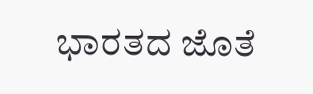ಭಾರತದ ಜೊತೆ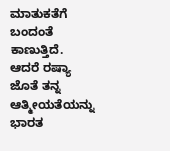ಮಾತುಕತೆಗೆ ಬಂದಂತೆ ಕಾಣುತ್ತಿದೆ. ಆದರೆ ರಷ್ಯಾ ಜೊತೆ ತನ್ನ ಆತ್ಮೀಯತೆಯನ್ನು ಭಾರತ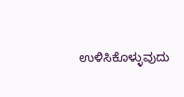ಉಳಿಸಿಕೊಳ್ಳುವುದು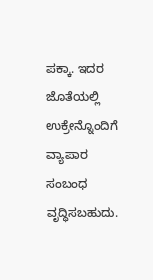ಪಕ್ಕಾ. ಇದರ ಜೊತೆಯಲ್ಲಿ ಉಕ್ರೇನ್ನೊಂದಿಗೆ ವ್ಯಾಪಾರ ಸಂಬಂಧ ವೃದ್ಧಿಸಬಹುದು.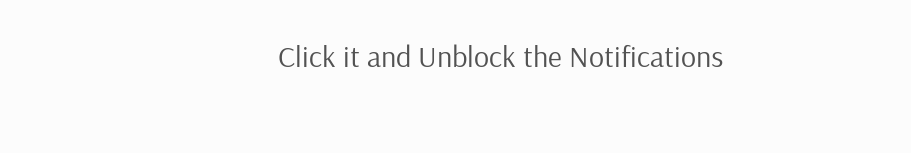Click it and Unblock the Notifications